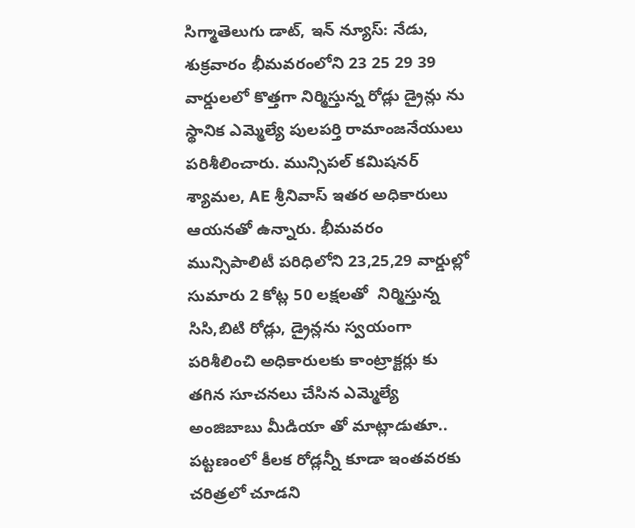సిగ్మాతెలుగు డాట్, ఇన్ న్యూస్: నేడు, శుక్రవారం భీమవరంలోని 23 25 29 39 వార్డులలో కొత్తగా నిర్మిస్తున్న రోడ్లు డ్రైన్లు ను స్థానిక ఎమ్మెల్యే పులపర్తి రామాంజనేయులు పరిశీలించారు. మున్సిపల్ కమిషనర్ శ్యామల, AE శ్రీనివాస్ ఇతర అధికారులు ఆయనతో ఉన్నారు. భీమవరం మున్సిపాలిటీ పరిధిలోని 23,25,29 వార్డుల్లో సుమారు 2 కోట్ల 50 లక్షలతో  నిర్మిస్తున్న సిసి,బిటి రోడ్లు, డ్రైన్లను స్వయంగా పరిశీలించి అధికారులకు కాంట్రాక్టర్లు కు తగిన సూచనలు చేసిన ఎమ్మెల్యే అంజిబాబు మీడియా తో మాట్లాడుతూ.. పట్టణంలో కీలక రోడ్లన్నీ కూడా ఇంతవరకు చరిత్రలో చూడని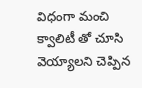విధంగా మంచి క్వాలిటీ తో చూసి వెయ్యాలని చెప్పిన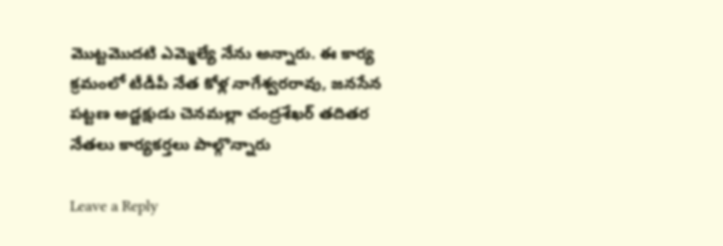మొట్టమొదటి ఎమ్మెల్యే నేను అన్నారు. ఈ కార్య క్రమంలో టీడీపీ నేత కోళ్ల నాగేశ్వరరావు, జనసేన పట్టణ అడ్జక్షుడు చెనమల్లా చంద్రశేఖర్ తదితర నేతలు కార్యకర్తలు పాల్గొన్నారు

Leave a Reply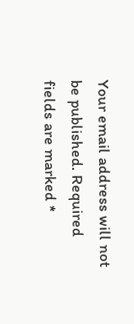Your email address will not be published. Required fields are marked *